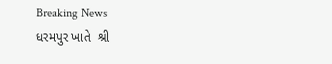Breaking News
ધરમપુર ખાતે  શ્રી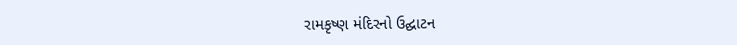રામકૃષ્ણ મંદિરનો ઉદ્ઘાટન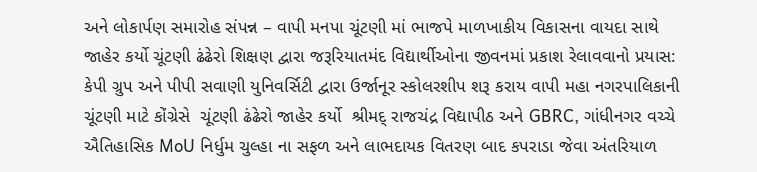અને લોકાર્પણ સમારોહ સંપન્ન – વાપી મનપા ચૂંટણી માં ભાજપે માળખાકીય વિકાસના વાયદા સાથે જાહેર કર્યો ચૂંટણી ઢંઢેરો શિક્ષણ દ્વારા જરૂરિયાતમંદ વિદ્યાર્થીઓના જીવનમાં પ્રકાશ રેલાવવાનો પ્રયાસ: કેપી ગ્રુપ અને પીપી સવાણી યુનિવર્સિટી દ્વારા ઉર્જાનૂર સ્કોલરશીપ શરૂ કરાય વાપી મહા નગરપાલિકાની ચૂંટણી માટે કોંગ્રેસે  ચૂંટણી ઢંઢેરો જાહેર કર્યો  શ્રીમદ્ રાજચંદ્ર વિદ્યાપીઠ અને GBRC, ગાંધીનગર વચ્ચે ઐતિહાસિક MoU નિર્ધુમ ચુલ્હા ના સફળ અને લાભદાયક વિતરણ બાદ કપરાડા જેવા અંતરિયાળ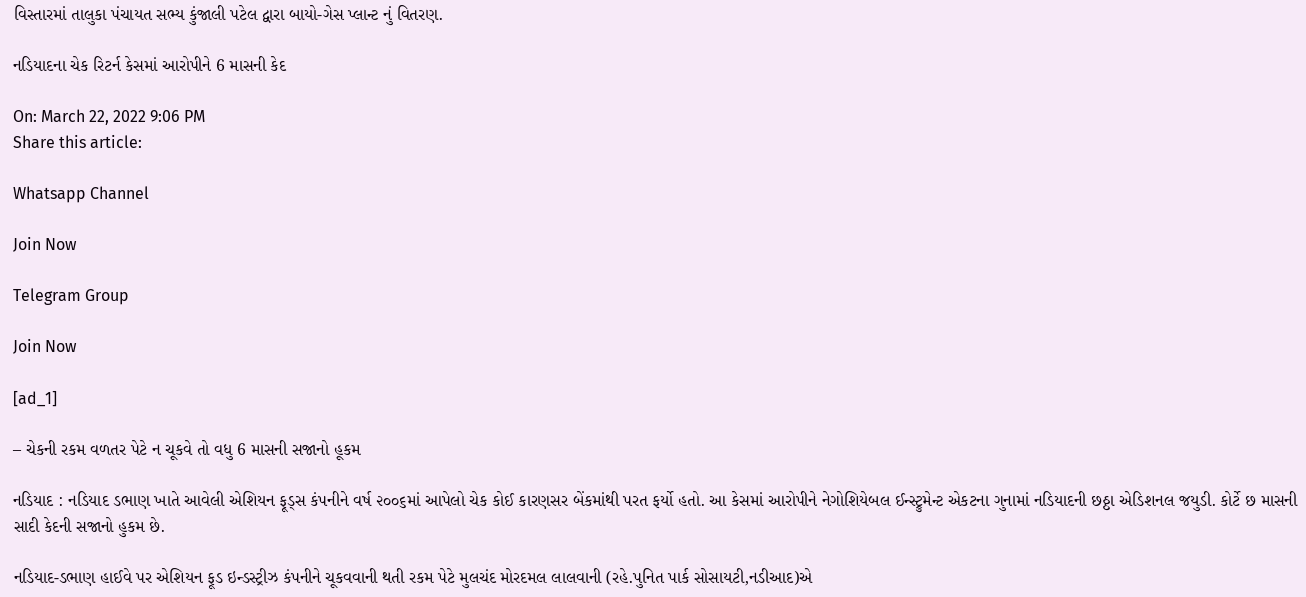વિસ્તારમાં તાલુકા પંચાયત સભ્ય કુંજાલી પટેલ દ્વારા બાયો-ગેસ પ્લાન્ટ નું વિતરણ.

નડિયાદના ચેક રિટર્ન કેસમાં આરોપીને 6 માસની કેદ

On: March 22, 2022 9:06 PM
Share this article:

Whatsapp Channel

Join Now

Telegram Group

Join Now

[ad_1]

– ચેકની રકમ વળતર પેટે ન ચૂકવે તો વધુ 6 માસની સજાનો હૂકમ

નડિયાદ : નડિયાદ ડભાણ ખાતે આવેલી એશિયન ફૂડ્સ કંપનીને વર્ષ ૨૦૦૬માં આપેલો ચેક કોઈ કારણસર બેંકમાંથી પરત ફર્યો હતો. આ કેસમાં આરોપીને નેગોશિયેબલ ઈન્સ્ટ્રુમેન્ટ એકટના ગુનામાં નડિયાદની છઠ્ઠા એડિશનલ જયુડી. કોર્ટે છ માસની સાદી કેદની સજાનો હુકમ છે.

નડિયાદ-ડભાણ હાઈવે પર એશિયન ફૂડ ઇન્ડસ્ટ્રીઝ કંપનીને ચૂકવવાની થતી રકમ પેટે મુલચંદ મોરદમલ લાલવાની (રહે.પુનિત પાર્ક સોસાયટી,નડીઆદ)એ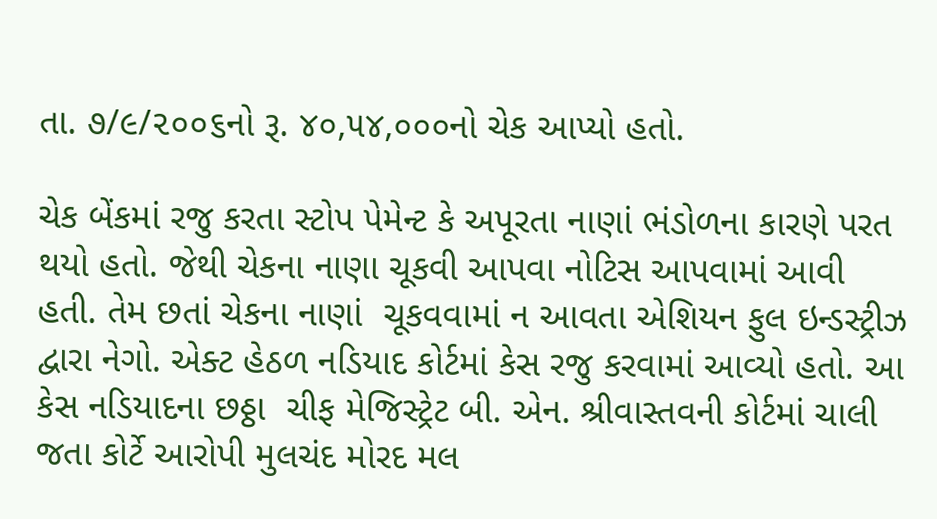તા. ૭/૯/૨૦૦૬નો રૂ. ૪૦,૫૪,૦૦૦નો ચેક આપ્યો હતો.

ચેક બેંકમાં રજુ કરતા સ્ટોપ પેમેન્ટ કે અપૂરતા નાણાં ભંડોળના કારણે પરત થયો હતો. જેથી ચેકના નાણા ચૂકવી આપવા નોટિસ આપવામાં આવી હતી. તેમ છતાં ચેકના નાણાં  ચૂકવવામાં ન આવતા એશિયન ફુલ ઇન્ડસ્ટ્રીઝ દ્વારા નેગો. એક્ટ હેઠળ નડિયાદ કોર્ટમાં કેસ રજુ કરવામાં આવ્યો હતો. આ કેસ નડિયાદના છઠ્ઠા  ચીફ મેજિસ્ટ્રેટ બી. એન. શ્રીવાસ્તવની કોર્ટમાં ચાલી જતા કોર્ટે આરોપી મુલચંદ મોરદ મલ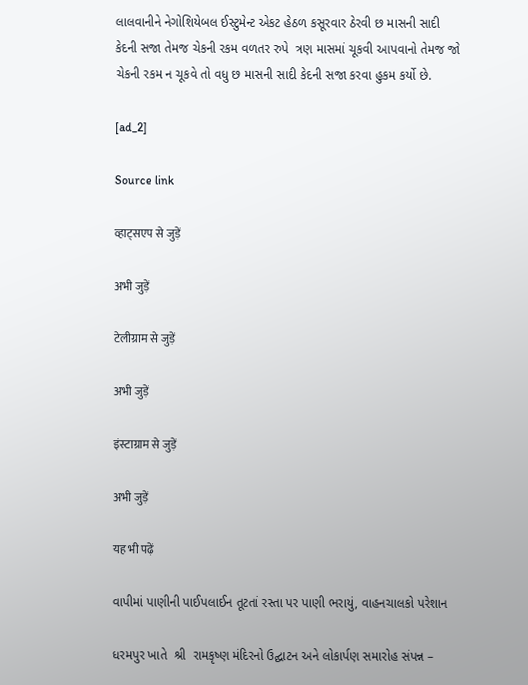લાલવાનીને નેગોશિયેબલ ઈસ્ટુમેન્ટ એકટ હેઠળ કસૂરવાર ઠેરવી છ માસની સાદી કેદની સજા તેમજ ચેકની રકમ વળતર રુપે  ત્રણ માસમાં ચૂકવી આપવાનો તેમજ જો ચેકની રકમ ન ચૂકવે તો વધુ છ માસની સાદી કેદની સજા કરવા હુકમ કર્યો છે.

[ad_2]

Source link

व्हाट्सएप से जुड़ें

अभी जुड़ें

टेलीग्राम से जुड़ें

अभी जुड़ें

इंस्टाग्राम से जुड़ें

अभी जुड़ें

यह भी पढ़ें

વાપીમાં પાણીની પાઈપલાઈન તૂટતાં રસ્તા પર પાણી ભરાયું, વાહનચાલકો પરેશાન

ધરમપુર ખાતે  શ્રી  રામકૃષ્ણ મંદિરનો ઉદ્ઘાટન અને લોકાર્પણ સમારોહ સંપન્ન –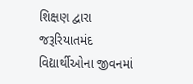શિક્ષણ દ્વારા જરૂરિયાતમંદ વિદ્યાર્થીઓના જીવનમાં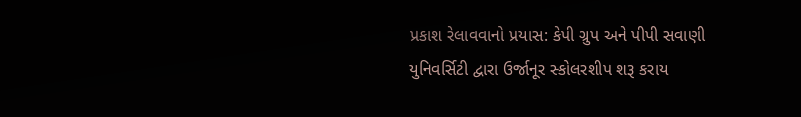પ્રકાશ રેલાવવાનો પ્રયાસ: કેપી ગ્રુપ અને પીપી સવાણી યુનિવર્સિટી દ્વારા ઉર્જાનૂર સ્કોલરશીપ શરૂ કરાય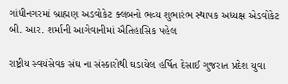ગાંધીનગરમાં બ્રાહ્મણ અડવોકેટ ક્લબનો ભવ્ય શુભારંભ સ્થાપક અધ્યક્ષ એડવોકેટ બી. આર. શર્માની આગેવાનીમાં ઐતિહાસિક પહેલ

રાષ્ટ્રીય સ્વયંસેવક સંઘ ના સંસ્કારોથી ઘડાયેલ હર્ષિત દેસાઈ ગુજરાત પ્રદેશ યુવા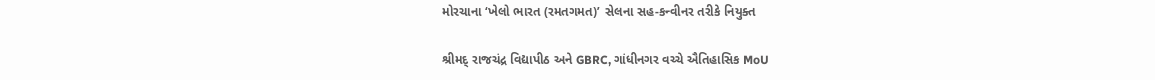મોરચાના ‘ખેલો ભારત (રમતગમત)’ સેલના સહ-કન્વીનર તરીકે નિયુક્ત

શ્રીમદ્ રાજચંદ્ર વિદ્યાપીઠ અને GBRC, ગાંધીનગર વચ્ચે ઐતિહાસિક MoU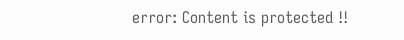error: Content is protected !!